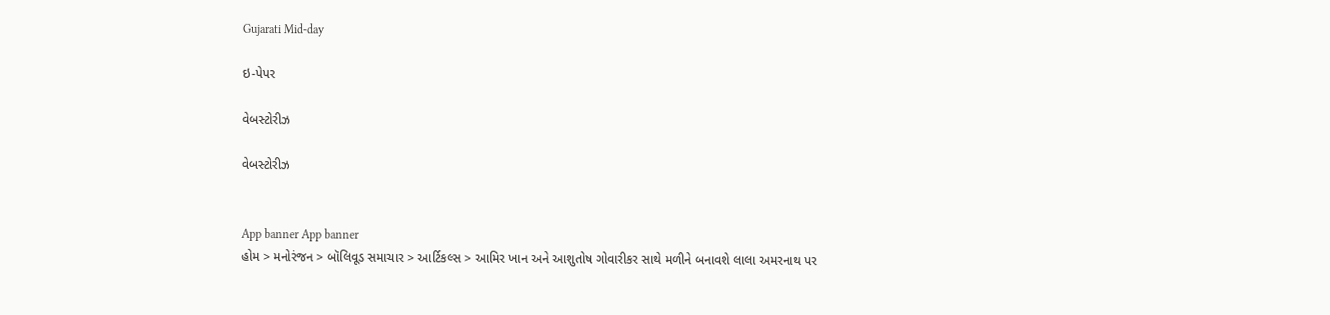Gujarati Mid-day

ઇ-પેપર

વેબસ્ટોરીઝ

વેબસ્ટોરીઝ


App banner App banner
હોમ > મનોરંજન > બૉલિવૂડ સમાચાર > આર્ટિકલ્સ > આમિર ખાન અને આશુતોષ ગોવારીકર સાથે મળીને બનાવશે લાલા અમરનાથ પર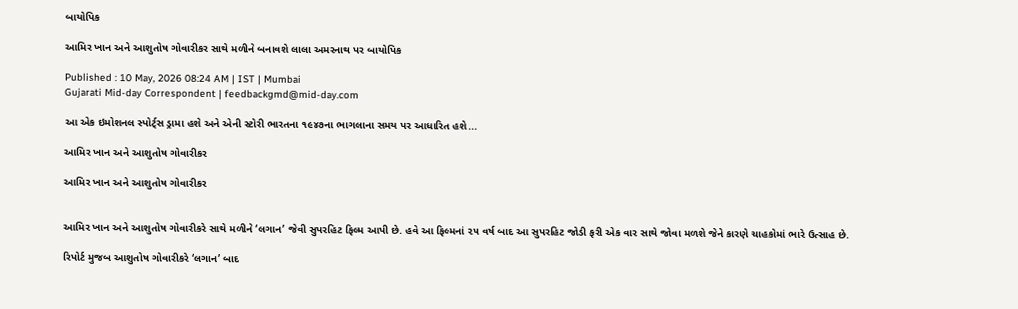બાયોપિક

આમિર ખાન અને આશુતોષ ગોવારીકર સાથે મળીને બનાવશે લાલા અમરનાથ પર બાયોપિક

Published : 10 May, 2026 08:24 AM | IST | Mumbai
Gujarati Mid-day Correspondent | feedbackgmd@mid-day.com

આ એક ઇમોશનલ સ્પોર્ટ્‌સ ડ્રામા હશે અને એની સ્ટોરી ભારતના ૧૯૪૭ના ભાગલાના સમય પર આધારિત હશે...

આમિર ખાન અને આશુતોષ ગોવારીકર

આમિર ખાન અને આશુતોષ ગોવારીકર


આમિર ખાન અને આશુતોષ ગોવારીકરે સાથે મળીને ‘લગાન’ જેવી સુપરહિટ ફિલ્મ આપી છે. હવે આ ફિલ્મનાં ૨૫ વર્ષ બાદ આ સુપરહિટ જોડી ફરી એક વાર સાથે જોવા મળશે જેને કારણે ચાહકોમાં ભારે ઉત્સાહ છે.

રિપોર્ટ મુજબ આશુતોષ ગોવારીકરે ‘લગાન’ બાદ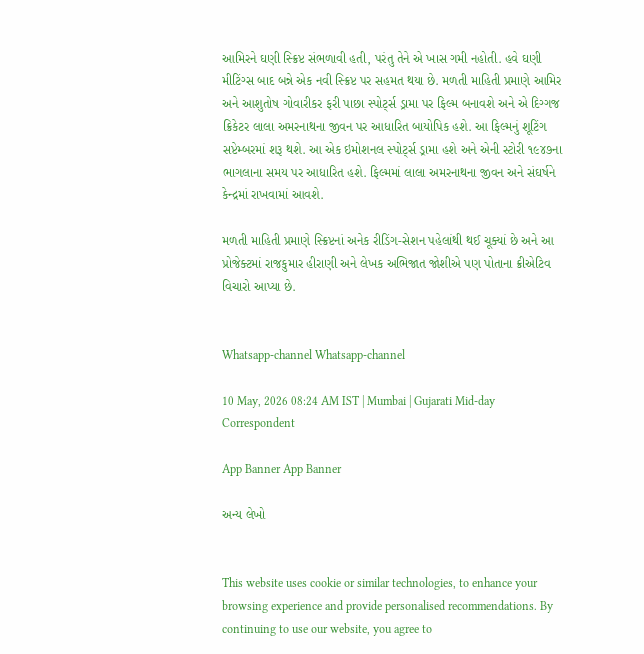આમિરને ઘણી સ્ક્રિપ્ટ સંભળાવી હતી, પરંતુ તેને એ ખાસ ગમી નહોતી. હવે ઘણી મીટિંગ્સ બાદ બન્ને એક નવી સ્ક્રિપ્ટ પર સહમત થયા છે. મળતી માહિતી પ્રમાણે આમિર અને આશુતોષ ગોવારીકર ફરી પાછા સ્પોર્ટ્‍સ ડ્રામા પર ફિલ્મ બનાવશે અને એ દિગ્ગજ ક્રિકેટર લાલા અમરનાથના જીવન પર આધારિત બાયોપિક હશે. આ ફિલ્મનું શૂટિંગ સપ્ટેમ્બરમાં શરૂ થશે. આ એક ઇમોશનલ સ્પોર્ટ્‍સ ડ્રામા હશે અને એની સ્ટોરી ૧૯૪૭ના ભાગલાના સમય પર આધારિત હશે. ફિલ્મમાં લાલા અમરનાથના જીવન અને સંઘર્ષને કેન્દ્રમાં રાખવામાં આવશે.

મળતી માહિતી પ્રમાણે સ્ક્રિપ્ટનાં અનેક રીડિંગ-સેશન પહેલાંથી થઈ ચૂક્યાં છે અને આ પ્રોજેક્ટમાં રાજકુમાર હીરાણી અને લેખક અભિજાત જોશીએ પણ પોતાના ક્રીએટિવ વિચારો આપ્યા છે.


Whatsapp-channel Whatsapp-channel

10 May, 2026 08:24 AM IST | Mumbai | Gujarati Mid-day Correspondent

App Banner App Banner

અન્ય લેખો


This website uses cookie or similar technologies, to enhance your browsing experience and provide personalised recommendations. By continuing to use our website, you agree to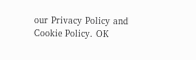our Privacy Policy and Cookie Policy. OK